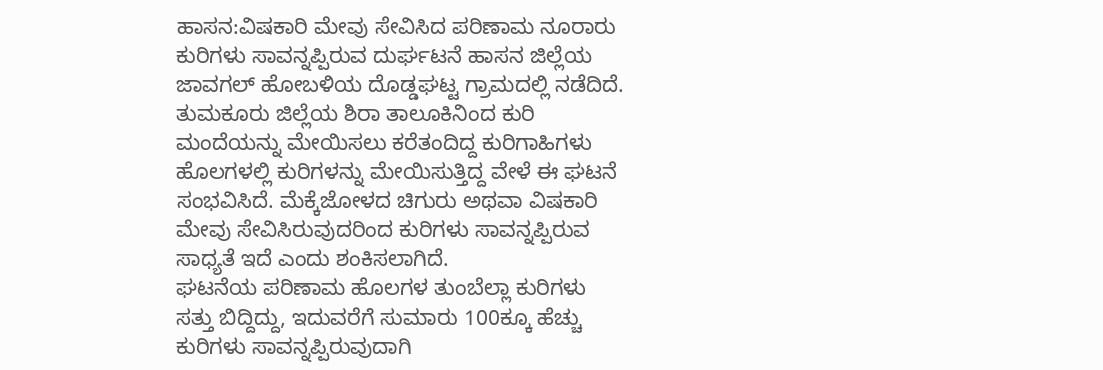ಹಾಸನ:ವಿಷಕಾರಿ ಮೇವು ಸೇವಿಸಿದ ಪರಿಣಾಮ ನೂರಾರು ಕುರಿಗಳು ಸಾವನ್ನಪ್ಪಿರುವ ದುರ್ಘಟನೆ ಹಾಸನ ಜಿಲ್ಲೆಯ ಜಾವಗಲ್ ಹೋಬಳಿಯ ದೊಡ್ಡಘಟ್ಟ ಗ್ರಾಮದಲ್ಲಿ ನಡೆದಿದೆ.
ತುಮಕೂರು ಜಿಲ್ಲೆಯ ಶಿರಾ ತಾಲೂಕಿನಿಂದ ಕುರಿ ಮಂದೆಯನ್ನು ಮೇಯಿಸಲು ಕರೆತಂದಿದ್ದ ಕುರಿಗಾಹಿಗಳು ಹೊಲಗಳಲ್ಲಿ ಕುರಿಗಳನ್ನು ಮೇಯಿಸುತ್ತಿದ್ದ ವೇಳೆ ಈ ಘಟನೆ ಸಂಭವಿಸಿದೆ. ಮೆಕ್ಕೆಜೋಳದ ಚಿಗುರು ಅಥವಾ ವಿಷಕಾರಿ ಮೇವು ಸೇವಿಸಿರುವುದರಿಂದ ಕುರಿಗಳು ಸಾವನ್ನಪ್ಪಿರುವ ಸಾಧ್ಯತೆ ಇದೆ ಎಂದು ಶಂಕಿಸಲಾಗಿದೆ.
ಘಟನೆಯ ಪರಿಣಾಮ ಹೊಲಗಳ ತುಂಬೆಲ್ಲಾ ಕುರಿಗಳು ಸತ್ತು ಬಿದ್ದಿದ್ದು, ಇದುವರೆಗೆ ಸುಮಾರು 100ಕ್ಕೂ ಹೆಚ್ಚು ಕುರಿಗಳು ಸಾವನ್ನಪ್ಪಿರುವುದಾಗಿ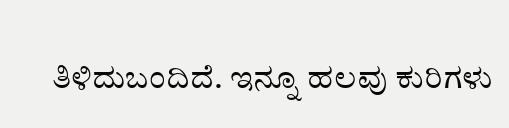ತಿಳಿದುಬಂದಿದೆ. ಇನ್ನೂ ಹಲವು ಕುರಿಗಳು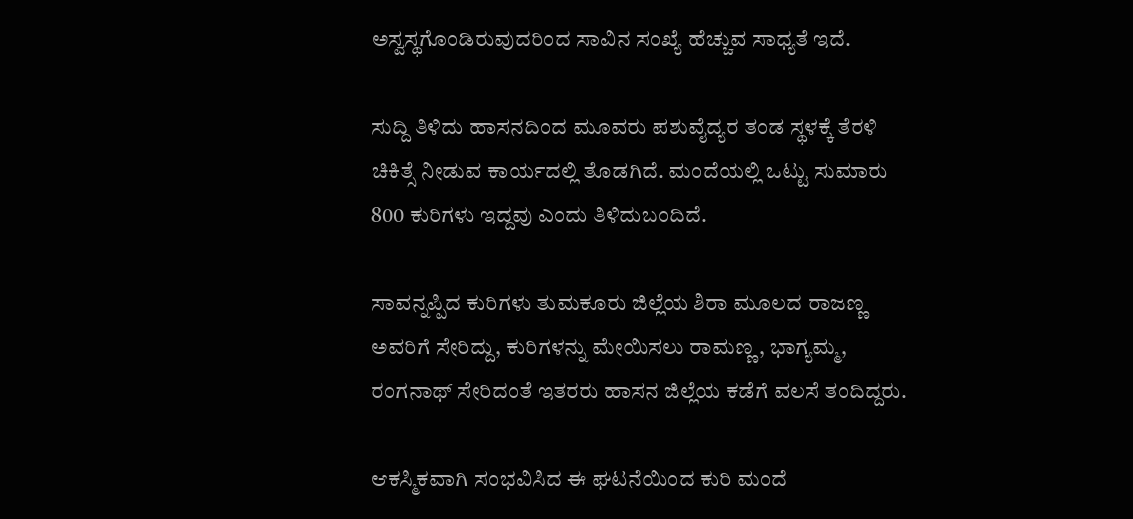ಅಸ್ವಸ್ಥಗೊಂಡಿರುವುದರಿಂದ ಸಾವಿನ ಸಂಖ್ಯೆ ಹೆಚ್ಚುವ ಸಾಧ್ಯತೆ ಇದೆ.

ಸುದ್ದಿ ತಿಳಿದು ಹಾಸನದಿಂದ ಮೂವರು ಪಶುವೈದ್ಯರ ತಂಡ ಸ್ಥಳಕ್ಕೆ ತೆರಳಿ ಚಿಕಿತ್ಸೆ ನೀಡುವ ಕಾರ್ಯದಲ್ಲಿ ತೊಡಗಿದೆ. ಮಂದೆಯಲ್ಲಿ ಒಟ್ಟು ಸುಮಾರು 800 ಕುರಿಗಳು ಇದ್ದವು ಎಂದು ತಿಳಿದುಬಂದಿದೆ.

ಸಾವನ್ನಪ್ಪಿದ ಕುರಿಗಳು ತುಮಕೂರು ಜಿಲ್ಲೆಯ ಶಿರಾ ಮೂಲದ ರಾಜಣ್ಣ ಅವರಿಗೆ ಸೇರಿದ್ದು, ಕುರಿಗಳನ್ನು ಮೇಯಿಸಲು ರಾಮಣ್ಣ, ಭಾಗ್ಯಮ್ಮ, ರಂಗನಾಥ್ ಸೇರಿದಂತೆ ಇತರರು ಹಾಸನ ಜಿಲ್ಲೆಯ ಕಡೆಗೆ ವಲಸೆ ತಂದಿದ್ದರು.

ಆಕಸ್ಮಿಕವಾಗಿ ಸಂಭವಿಸಿದ ಈ ಘಟನೆಯಿಂದ ಕುರಿ ಮಂದೆ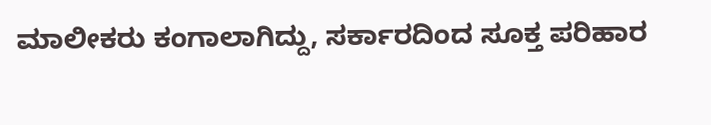ಮಾಲೀಕರು ಕಂಗಾಲಾಗಿದ್ದು, ಸರ್ಕಾರದಿಂದ ಸೂಕ್ತ ಪರಿಹಾರ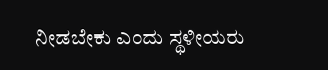ನೀಡಬೇಕು ಎಂದು ಸ್ಥಳೀಯರು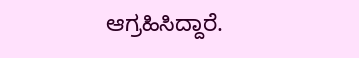ಆಗ್ರಹಿಸಿದ್ದಾರೆ.